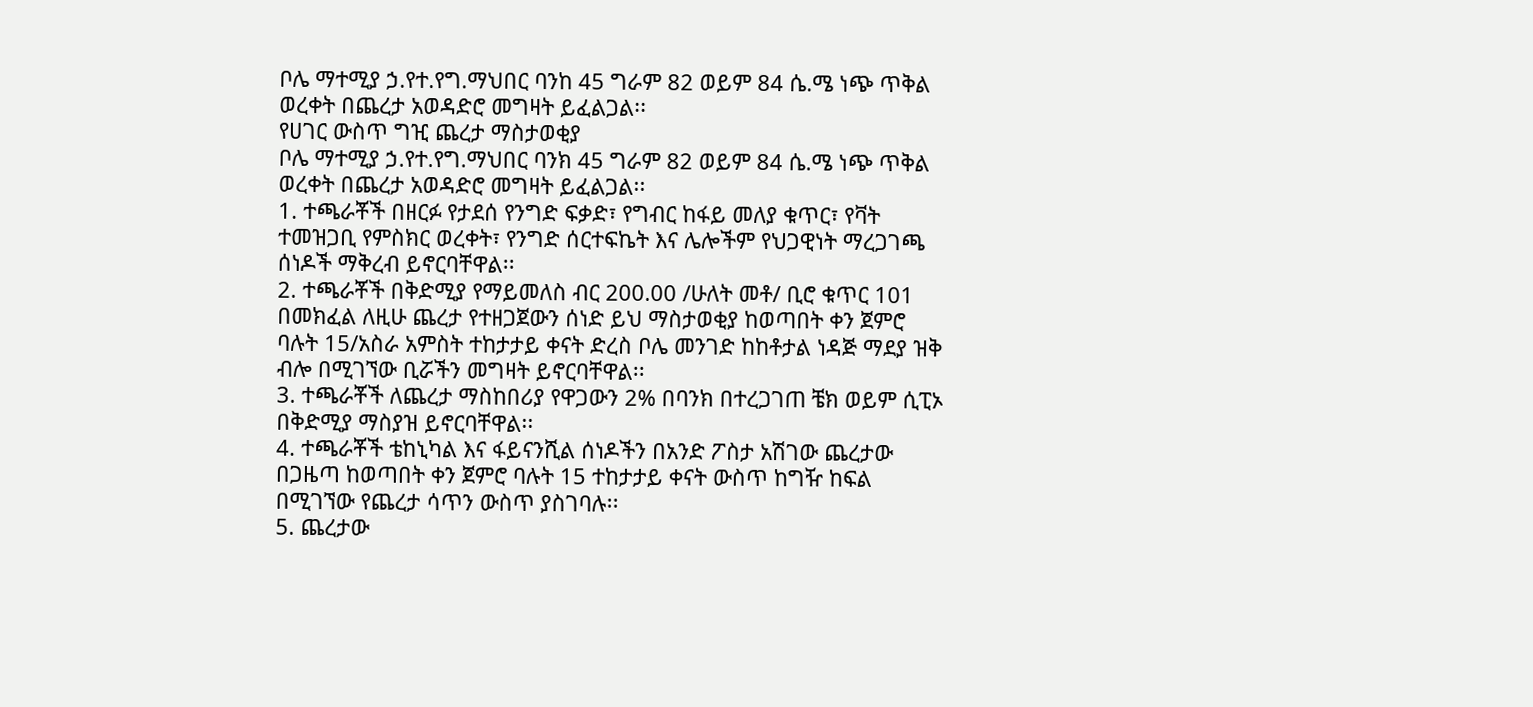ቦሌ ማተሚያ ኃ.የተ.የግ.ማህበር ባንከ 45 ግራም 82 ወይም 84 ሴ.ሜ ነጭ ጥቅል ወረቀት በጨረታ አወዳድሮ መግዛት ይፈልጋል፡፡
የሀገር ውስጥ ግዢ ጨረታ ማስታወቂያ
ቦሌ ማተሚያ ኃ.የተ.የግ.ማህበር ባንክ 45 ግራም 82 ወይም 84 ሴ.ሜ ነጭ ጥቅል ወረቀት በጨረታ አወዳድሮ መግዛት ይፈልጋል፡፡
1. ተጫራቾች በዘርፉ የታደሰ የንግድ ፍቃድ፣ የግብር ከፋይ መለያ ቁጥር፣ የቫት ተመዝጋቢ የምስክር ወረቀት፣ የንግድ ሰርተፍኬት እና ሌሎችም የህጋዊነት ማረጋገጫ ሰነዶች ማቅረብ ይኖርባቸዋል፡፡
2. ተጫራቾች በቅድሚያ የማይመለስ ብር 200.00 /ሁለት መቶ/ ቢሮ ቁጥር 101 በመክፈል ለዚሁ ጨረታ የተዘጋጀውን ሰነድ ይህ ማስታወቂያ ከወጣበት ቀን ጀምሮ ባሉት 15/አስራ አምስት ተከታታይ ቀናት ድረስ ቦሌ መንገድ ከከቶታል ነዳጅ ማደያ ዝቅ ብሎ በሚገኘው ቢሯችን መግዛት ይኖርባቸዋል፡፡
3. ተጫራቾች ለጨረታ ማስከበሪያ የዋጋውን 2% በባንክ በተረጋገጠ ቼክ ወይም ሲፒኦ በቅድሚያ ማስያዝ ይኖርባቸዋል፡፡
4. ተጫራቾች ቴከኒካል እና ፋይናንሺል ሰነዶችን በአንድ ፖስታ አሽገው ጨረታው በጋዜጣ ከወጣበት ቀን ጀምሮ ባሉት 15 ተከታታይ ቀናት ውስጥ ከግዥ ከፍል በሚገኘው የጨረታ ሳጥን ውስጥ ያስገባሉ፡፡
5. ጨረታው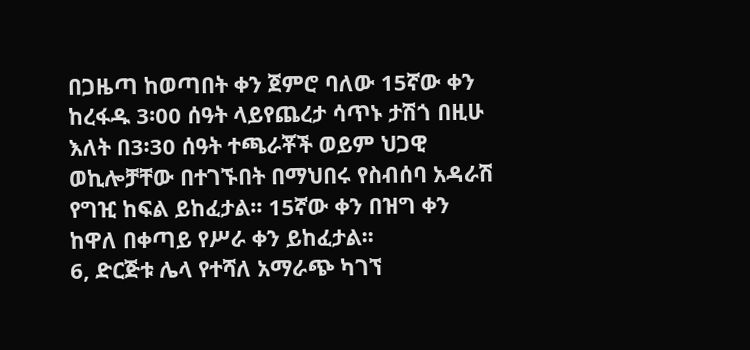በጋዜጣ ከወጣበት ቀን ጀምሮ ባለው 15ኛው ቀን ከረፋዱ 3፡00 ሰዓት ላይየጨረታ ሳጥኑ ታሽጎ በዚሁ እለት በ3፡30 ሰዓት ተጫራቾች ወይም ህጋዊ ወኪሎቻቸው በተገኙበት በማህበሩ የስብሰባ አዳራሽ የግዢ ከፍል ይከፈታል፡፡ 15ኛው ቀን በዝግ ቀን ከዋለ በቀጣይ የሥራ ቀን ይከፈታል፡፡
6, ድርጅቱ ሌላ የተሻለ አማራጭ ካገኘ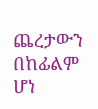ጨረታውን በከፊልም ሆነ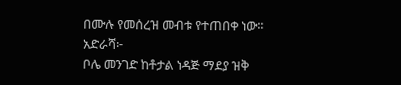በሙሉ የመሰረዝ መብቱ የተጠበቀ ነው፡፡
አድራሻ፦
ቦሌ መንገድ ከቶታል ነዳጅ ማደያ ዝቅ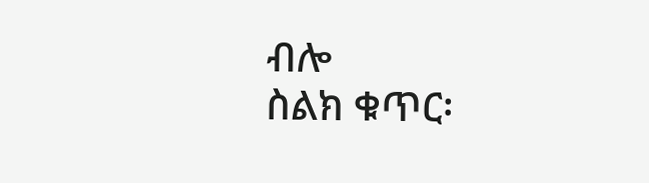ብሎ
ስልክ ቁጥር፡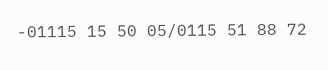-01115 15 50 05/0115 51 88 72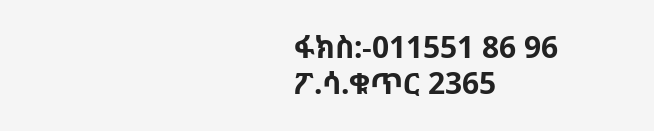ፋክስ:-011551 86 96
ፖ.ሳ.ቁጥር 2365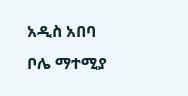አዲስ አበባ
ቦሌ ማተሚያ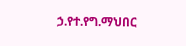ኃ.የተ.የግ.ማህበር